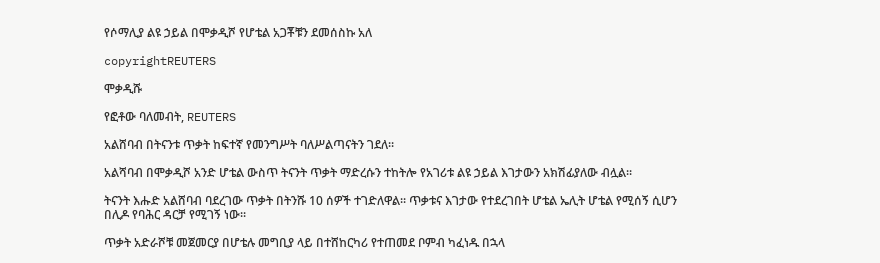የሶማሊያ ልዩ ኃይል በሞቃዲሾ የሆቴል አጋቾቹን ደመሰስኩ አለ

copyrightREUTERS

ሞቃዲሹ

የፎቶው ባለመብት, REUTERS

አልሸባብ በትናንቱ ጥቃት ከፍተኛ የመንግሥት ባለሥልጣናትን ገደለ።

አልሻባብ በሞቃዲሾ አንድ ሆቴል ውስጥ ትናንት ጥቃት ማድረሱን ተከትሎ የአገሪቱ ልዩ ኃይል እገታውን አክሽፊያለው ብሏል፡፡

ትናንት እሑድ አልሸባብ ባደረገው ጥቃት በትንሹ 10 ሰዎች ተገድለዋል፡፡ ጥቃቱና እገታው የተደረገበት ሆቴል ኤሊት ሆቴል የሚሰኝ ሲሆን በሊዶ የባሕር ዳርቻ የሚገኝ ነው፡፡

ጥቃት አድራሾቹ መጀመርያ በሆቴሉ መግቢያ ላይ በተሸከርካሪ የተጠመደ ቦምብ ካፈነዱ በኋላ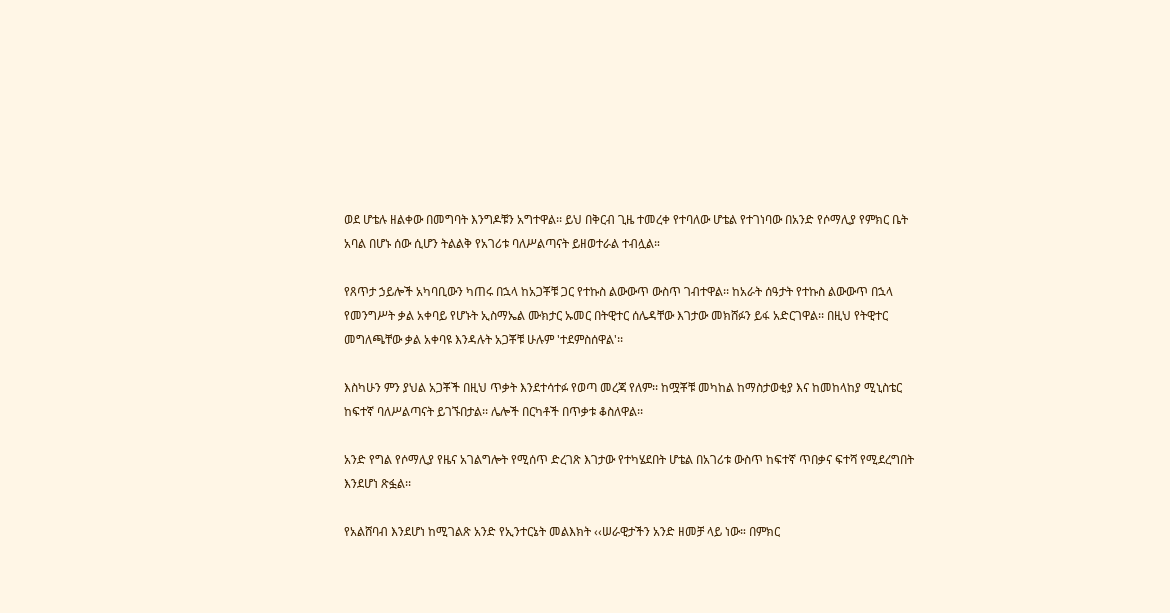ወደ ሆቴሉ ዘልቀው በመግባት እንግዶቹን አግተዋል፡፡ ይህ በቅርብ ጊዜ ተመረቀ የተባለው ሆቴል የተገነባው በአንድ የሶማሊያ የምክር ቤት አባል በሆኑ ሰው ሲሆን ትልልቅ የአገሪቱ ባለሥልጣናት ይዘወተራል ተብሏል።

የጸጥታ ኃይሎች አካባቢውን ካጠሩ በኋላ ከአጋቾቹ ጋር የተኩስ ልውውጥ ውስጥ ገብተዋል፡፡ ከአራት ሰዓታት የተኩስ ልውውጥ በኋላ የመንግሥት ቃል አቀባይ የሆኑት ኢስማኤል ሙክታር ኡመር በትዊተር ሰሌዳቸው እገታው መክሸፉን ይፋ አድርገዋል፡፡ በዚህ የትዊተር መግለጫቸው ቃል አቀባዩ እንዳሉት አጋቾቹ ሁሉም 'ተደምስሰዋል'፡፡

እስካሁን ምን ያህል አጋቾች በዚህ ጥቃት እንደተሳተፉ የወጣ መረጃ የለም፡፡ ከሟቾቹ መካከል ከማስታወቂያ እና ከመከላከያ ሚኒስቴር ከፍተኛ ባለሥልጣናት ይገኙበታል፡፡ ሌሎች በርካቶች በጥቃቱ ቆስለዋል፡፡

አንድ የግል የሶማሊያ የዜና አገልግሎት የሚሰጥ ድረገጽ እገታው የተካሄደበት ሆቴል በአገሪቱ ውስጥ ከፍተኛ ጥበቃና ፍተሻ የሚደረግበት እንደሆነ ጽፏል፡፡

የአልሸባብ እንደሆነ ከሚገልጽ አንድ የኢንተርኔት መልእክት ‹‹ሠራዊታችን አንድ ዘመቻ ላይ ነው። በምክር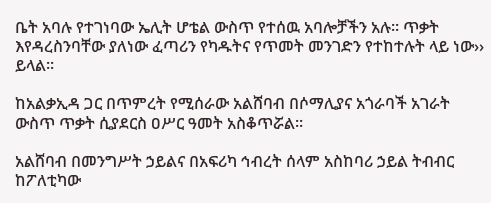ቤት አባሉ የተገነባው ኤሊት ሆቴል ውስጥ የተሰዉ አባሎቻችን አሉ፡፡ ጥቃት እየዳረስንባቸው ያለነው ፈጣሪን የካዱትና የጥመት መንገድን የተከተሉት ላይ ነው›› ይላል፡፡

ከአልቃኢዳ ጋር በጥምረት የሚሰራው አልሸባብ በሶማሊያና አጎራባች አገራት ውስጥ ጥቃት ሲያደርስ ዐሥር ዓመት አስቆጥሯል፡፡

አልሸባብ በመንግሥት ኃይልና በአፍሪካ ኅብረት ሰላም አስከባሪ ኃይል ትብብር ከፖለቲካው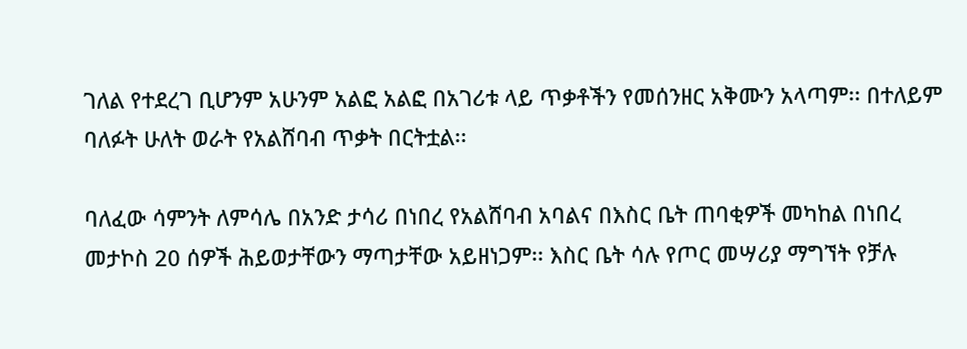ገለል የተደረገ ቢሆንም አሁንም አልፎ አልፎ በአገሪቱ ላይ ጥቃቶችን የመሰንዘር አቅሙን አላጣም፡፡ በተለይም ባለፉት ሁለት ወራት የአልሸባብ ጥቃት በርትቷል፡፡

ባለፈው ሳምንት ለምሳሌ በአንድ ታሳሪ በነበረ የአልሸባብ አባልና በእስር ቤት ጠባቂዎች መካከል በነበረ መታኮስ 20 ሰዎች ሕይወታቸውን ማጣታቸው አይዘነጋም፡፡ እስር ቤት ሳሉ የጦር መሣሪያ ማግኘት የቻሉ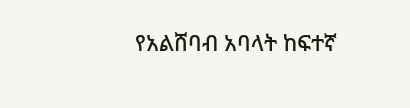የአልሸባብ አባላት ከፍተኛ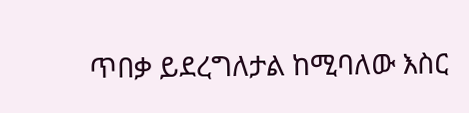ጥበቃ ይደረግለታል ከሚባለው እስር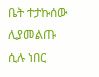ቤት ተታኩሰው ሊያመልጡ ሲሉ ነበር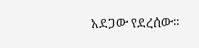አደጋው የደረሰው።